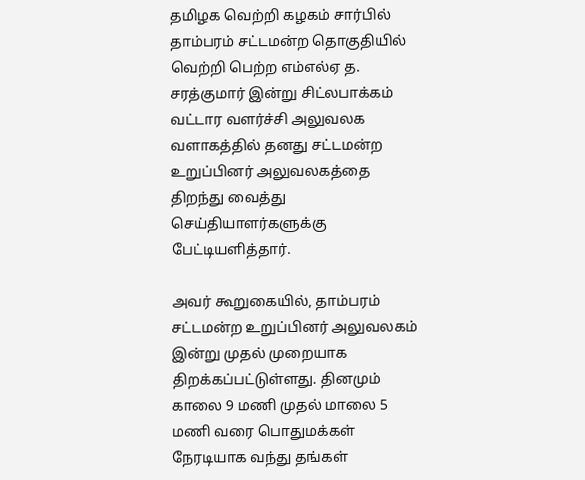தமிழக வெற்றி கழகம் சார்பில் தாம்பரம் சட்டமன்ற தொகுதியில் வெற்றி பெற்ற எம்எல்ஏ த. சரத்குமார் இன்று சிட்லபாக்கம் வட்டார வளர்ச்சி அலுவலக வளாகத்தில் தனது சட்டமன்ற உறுப்பினர் அலுவலகத்தை திறந்து வைத்து செய்தியாளர்களுக்கு பேட்டியளித்தார்.

அவர் கூறுகையில், தாம்பரம் சட்டமன்ற உறுப்பினர் அலுவலகம் இன்று முதல் முறையாக திறக்கப்பட்டுள்ளது. தினமும் காலை 9 மணி முதல் மாலை 5 மணி வரை பொதுமக்கள் நேரடியாக வந்து தங்கள்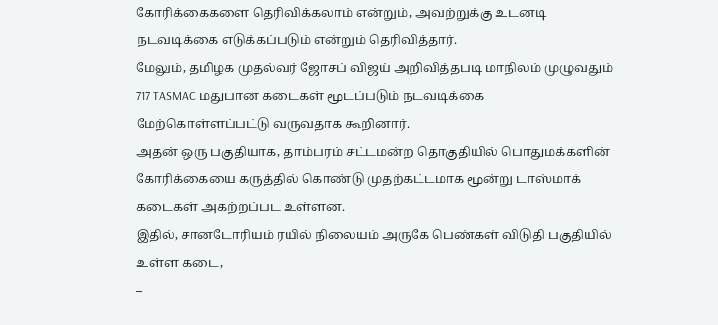கோரிக்கைகளை தெரிவிக்கலாம் என்றும், அவற்றுக்கு உடனடி நடவடிக்கை எடுக்கப்படும் என்றும் தெரிவித்தார்.
மேலும், தமிழக முதல்வர் ஜோசப் விஜய் அறிவித்தபடி மாநிலம் முழுவதும் 717 TASMAC மதுபான கடைகள் மூடப்படும் நடவடிக்கை மேற்கொள்ளப்பட்டு வருவதாக கூறினார்.
அதன் ஒரு பகுதியாக, தாம்பரம் சட்டமன்ற தொகுதியில் பொதுமக்களின் கோரிக்கையை கருத்தில் கொண்டு முதற்கட்டமாக மூன்று டாஸ்மாக் கடைகள் அகற்றப்பட உள்ளன.
இதில், சானடோரியம் ரயில் நிலையம் அருகே பெண்கள் விடுதி பகுதியில் உள்ள கடை,
–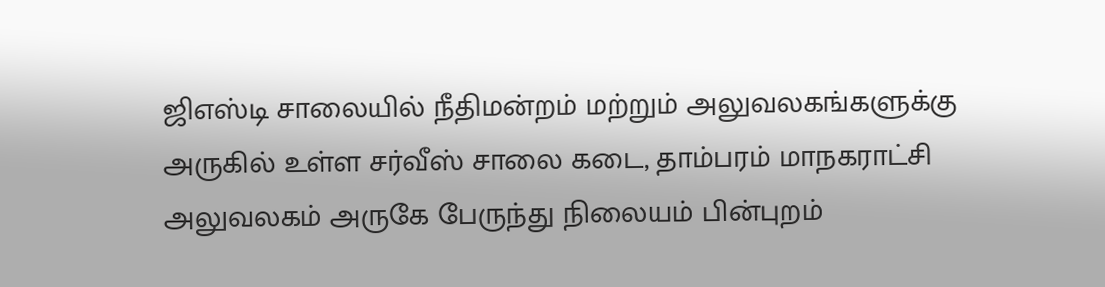ஜிஎஸ்டி சாலையில் நீதிமன்றம் மற்றும் அலுவலகங்களுக்கு அருகில் உள்ள சர்வீஸ் சாலை கடை, தாம்பரம் மாநகராட்சி அலுவலகம் அருகே பேருந்து நிலையம் பின்புறம்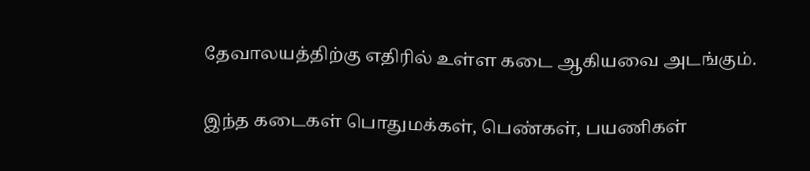தேவாலயத்திற்கு எதிரில் உள்ள கடை ஆகியவை அடங்கும்.

இந்த கடைகள் பொதுமக்கள், பெண்கள், பயணிகள்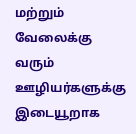மற்றும் வேலைக்கு வரும் ஊழியர்களுக்கு இடையூறாக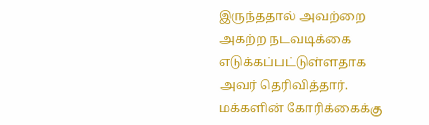இருந்ததால் அவற்றை அகற்ற நடவடிக்கை எடுக்கப்பட்டுள்ளதாக அவர் தெரிவித்தார்.
மக்களின் கோரிக்கைக்கு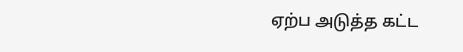ஏற்ப அடுத்த கட்ட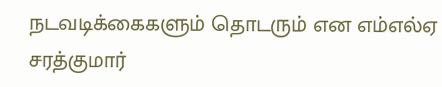நடவடிக்கைகளும் தொடரும் என எம்எல்ஏ சரத்குமார்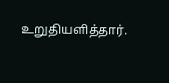உறுதியளித்தார்.